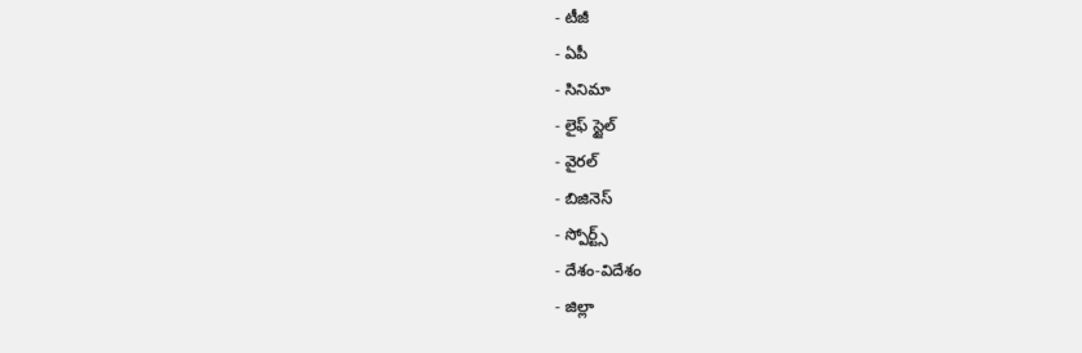- టీజీ
- ఏపీ
- సినిమా
- లైఫ్ స్టైల్
- వైరల్
- బిజినెస్
- స్పోర్ట్స్
- దేశం-విదేశం
- జిల్లా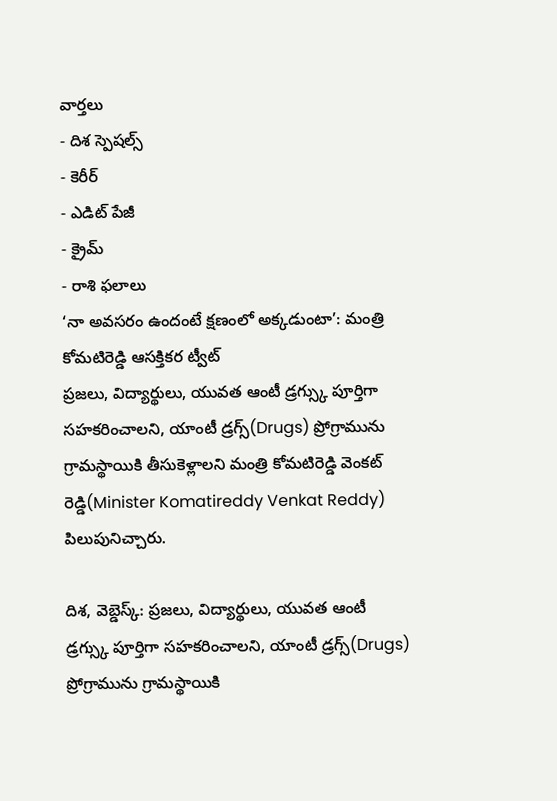వార్తలు
- దిశ స్పెషల్స్
- కెరీర్
- ఎడిట్ పేజీ
- క్రైమ్
- రాశి ఫలాలు
‘నా అవసరం ఉందంటే క్షణంలో అక్కడుంటా’: మంత్రి కోమటిరెడ్డి ఆసక్తికర ట్వీట్
ప్రజలు, విద్యార్థులు, యువత ఆంటీ డ్రగ్స్కు పూర్తిగా సహకరించాలని, యాంటీ డ్రగ్స్(Drugs) ప్రోగ్రామును గ్రామస్థాయికి తీసుకెళ్లాలని మంత్రి కోమటిరెడ్డి వెంకట్ రెడ్డి(Minister Komatireddy Venkat Reddy) పిలుపునిచ్చారు.

దిశ, వెబ్డెస్క్: ప్రజలు, విద్యార్థులు, యువత ఆంటీ డ్రగ్స్కు పూర్తిగా సహకరించాలని, యాంటీ డ్రగ్స్(Drugs) ప్రోగ్రామును గ్రామస్థాయికి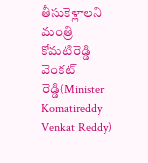తీసుకెళ్లాలని మంత్రి కోమటిరెడ్డి వెంకట్ రెడ్డి(Minister Komatireddy Venkat Reddy)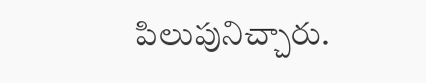పిలుపునిచ్చారు.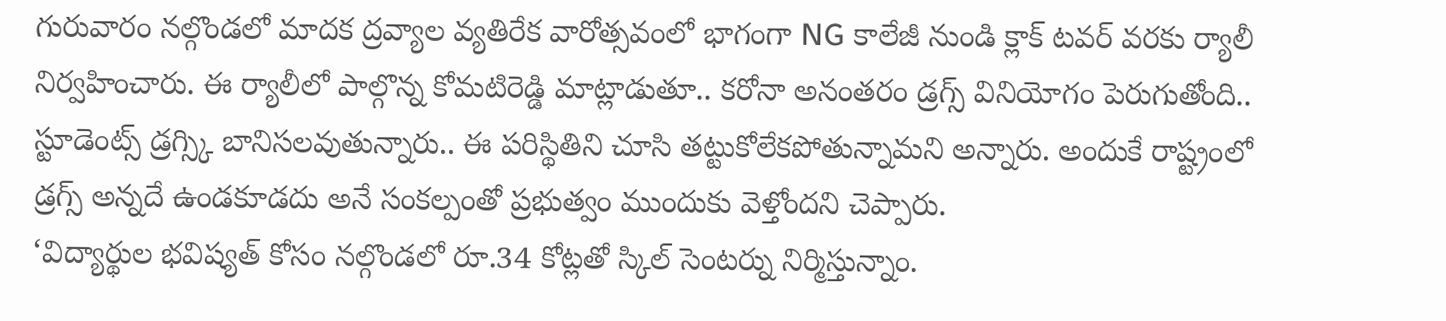గురువారం నల్గొండలో మాదక ద్రవ్యాల వ్యతిరేక వారోత్సవంలో భాగంగా NG కాలేజీ నుండి క్లాక్ టవర్ వరకు ర్యాలీ నిర్వహించారు. ఈ ర్యాలీలో పాల్గొన్న కోమటిరెడ్డి మాట్లాడుతూ.. కరోనా అనంతరం డ్రగ్స్ వినియోగం పెరుగుతోంది.. స్టూడెంట్స్ డ్రగ్స్కి బానిసలవుతున్నారు.. ఈ పరిస్థితిని చూసి తట్టుకోలేకపోతున్నామని అన్నారు. అందుకే రాష్ట్రంలో డ్రగ్స్ అన్నదే ఉండకూడదు అనే సంకల్పంతో ప్రభుత్వం ముందుకు వెళ్తోందని చెప్పారు.
‘విద్యార్థుల భవిష్యత్ కోసం నల్గొండలో రూ.34 కోట్లతో స్కిల్ సెంటర్ను నిర్మిస్తున్నాం.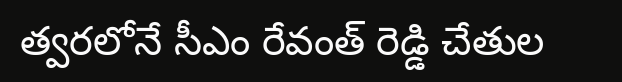త్వరలోనే సీఎం రేవంత్ రెడ్డి చేతుల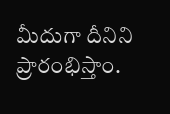మీదుగా దీనిని ప్రారంభిస్తాం.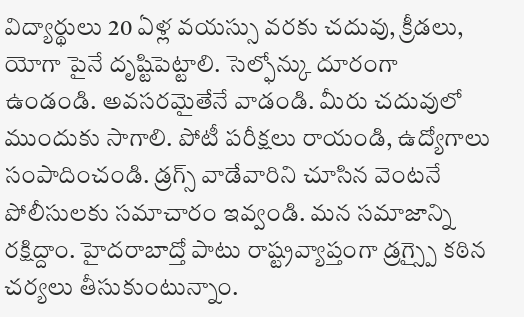విద్యార్థులు 20 ఏళ్ల వయస్సు వరకు చదువు, క్రీడలు, యోగా పైనే దృష్టిపెట్టాలి. సెల్ఫోన్కు దూరంగా ఉండండి. అవసరమైతేనే వాడండి. మీరు చదువులో ముందుకు సాగాలి. పోటీ పరీక్షలు రాయండి, ఉద్యోగాలు సంపాదించండి. డ్రగ్స్ వాడేవారిని చూసిన వెంటనే పోలీసులకు సమాచారం ఇవ్వండి. మన సమాజాన్ని రక్షిద్దాం. హైదరాబాద్తో పాటు రాష్ట్రవ్యాప్తంగా డ్రగ్స్పై కఠిన చర్యలు తీసుకుంటున్నాం.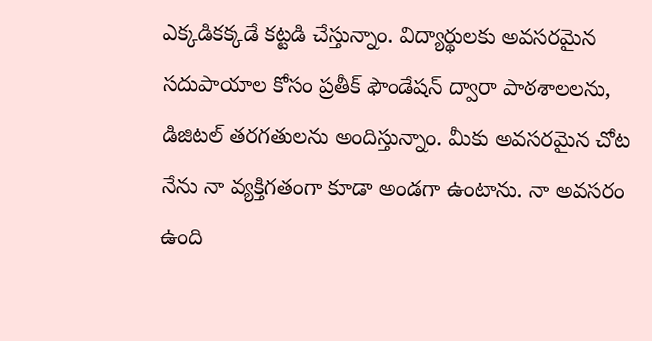ఎక్కడికక్కడే కట్టడి చేస్తున్నాం. విద్యార్థులకు అవసరమైన సదుపాయాల కోసం ప్రతీక్ ఫౌండేషన్ ద్వారా పాఠశాలలను, డిజిటల్ తరగతులను అందిస్తున్నాం. మీకు అవసరమైన చోట నేను నా వ్యక్తిగతంగా కూడా అండగా ఉంటాను. నా అవసరం ఉంది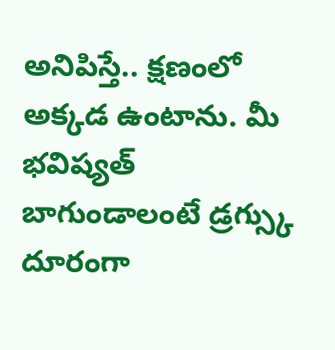అనిపిస్తే.. క్షణంలో అక్కడ ఉంటాను. మీ భవిష్యత్ బాగుండాలంటే డ్రగ్స్కు దూరంగా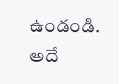ఉండండి. అదే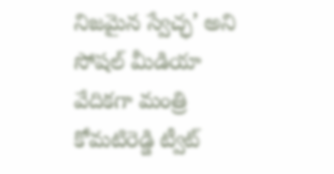నిజమైన స్వేచ్ఛ’ అని సోషల్ మీడియా వేదికగా మంత్రి కోమటిరెడ్డి ట్వీట్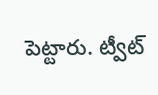పెట్టారు. ట్వీట్